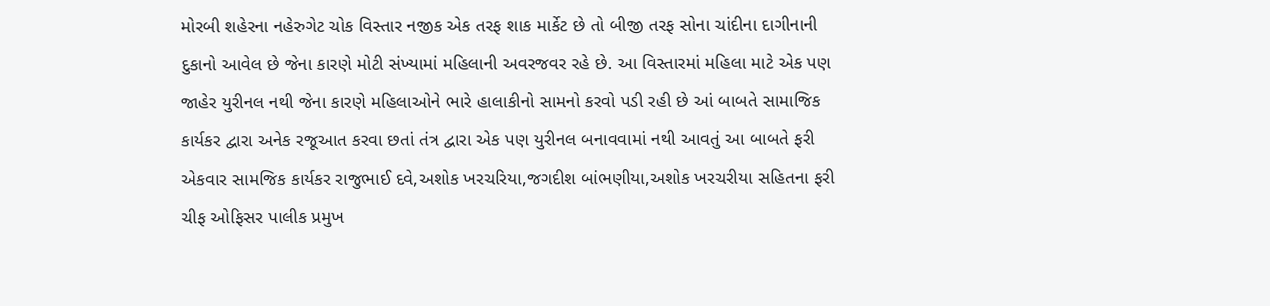મોરબી શહેરના નહેરુગેટ ચોક વિસ્તાર નજીક એક તરફ શાક માર્કેટ છે તો બીજી તરફ સોના ચાંદીના દાગીનાની દુકાનો આવેલ છે જેના કારણે મોટી સંખ્યામાં મહિલાની અવરજવર રહે છે. આ વિસ્તારમાં મહિલા માટે એક પણ જાહેર યુરીનલ નથી જેના કારણે મહિલાઓને ભારે હાલાકીનો સામનો કરવો પડી રહી છે આં બાબતે સામાજિક કાર્યકર દ્વારા અનેક રજૂઆત કરવા છતાં તંત્ર દ્વારા એક પણ યુરીનલ બનાવવામાં નથી આવતું આ બાબતે ફરી એકવાર સામજિક કાર્યકર રાજુભાઈ દવે,અશોક ખરચરિયા,જગદીશ બાંભણીયા,અશોક ખરચરીયા સહિતના ફરી ચીફ ઓફિસર પાલીક પ્રમુખ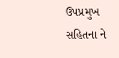ઉપપ્રમુખ સહિતના ને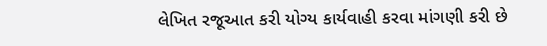લેખિત રજૂઆત કરી યોગ્ય કાર્યવાહી કરવા માંગણી કરી છે